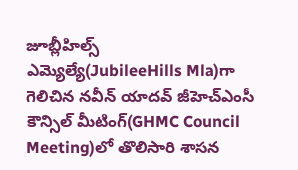జూబ్లీహిల్స్ ఎమ్యెల్యే(JubileeHills Mla)గా గెలిచిన నవీన్ యాదవ్ జీహెచ్ఎంసీ కౌన్సిల్ మీటింగ్(GHMC Council Meeting)లో తొలిసారి శాసన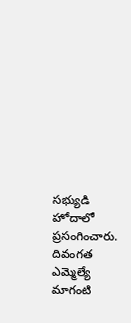సభ్యుడి హోదాలో ప్రసంగించారు. దివంగత ఎమ్మెల్యే మాగంటి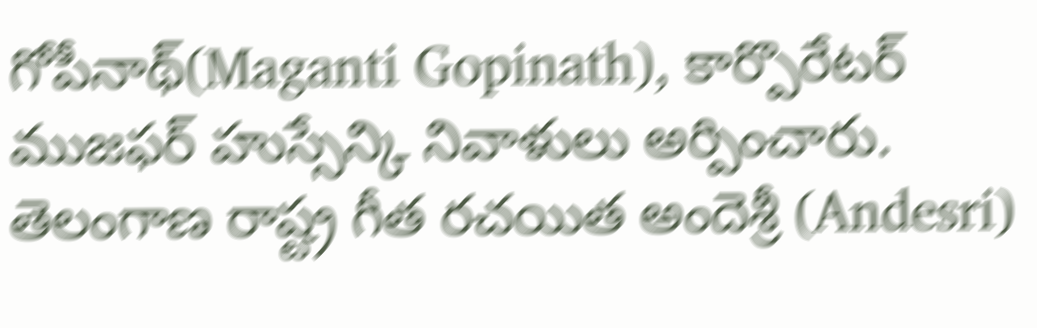గోపీనాథ్(Maganti Gopinath), కార్పొరేటర్ ముజఫర్ హుస్సేన్కి నివాళులు అర్పించారు. తెలంగాణ రాష్ట్ర గీత రచయిత అందెశ్రీ (Andesri)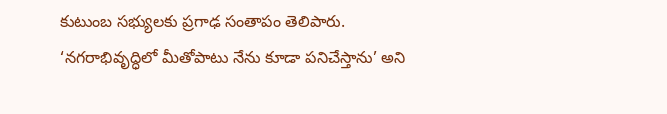కుటుంబ సభ్యులకు ప్రగాఢ సంతాపం తెలిపారు. ‘నగరాభివృద్ధిలో మీతోపాటు నేను కూడా పనిచేస్తాను’ అని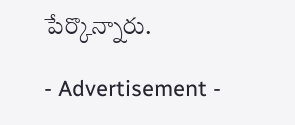పేర్కొన్నారు.

- Advertisement -